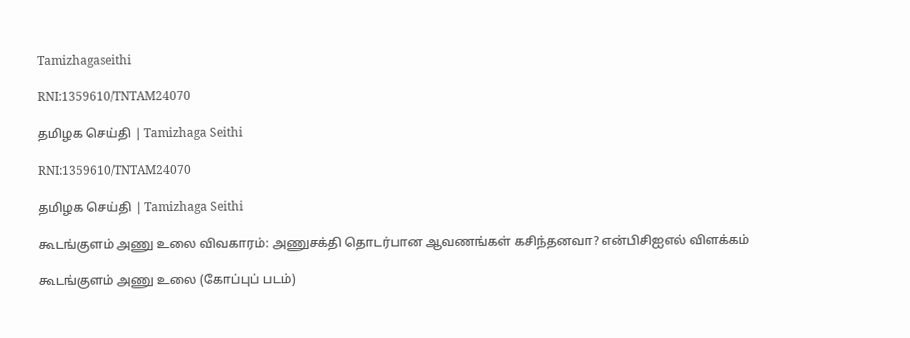Tamizhagaseithi

RNI:1359610/TNTAM24070

தமிழக செய்தி | Tamizhaga Seithi

RNI:1359610/TNTAM24070

தமிழக செய்தி | Tamizhaga Seithi

கூடங்குளம் அணு உலை விவகாரம்: அணுசக்தி தொடர்பான ஆவணங்கள் கசிந்தனவா? என்பிசிஐஎல் விளக்கம்

கூடங்குளம் அணு உலை (கோப்புப் படம்)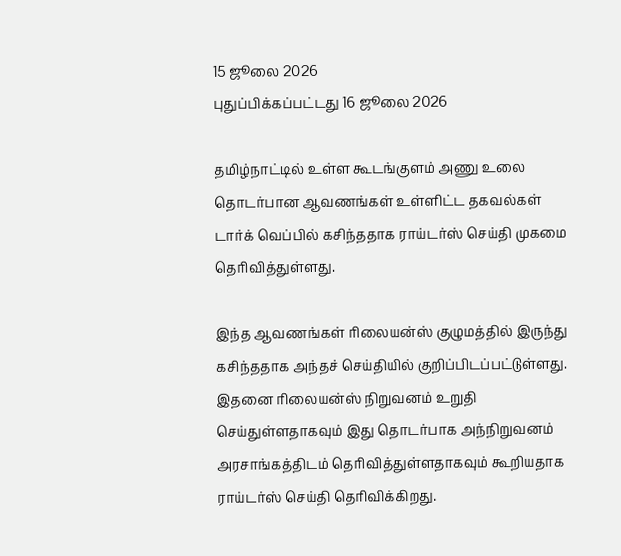15 ஜூலை 2026
புதுப்பிக்கப்பட்டது 16 ஜூலை 2026

தமிழ்நாட்டில் உள்ள கூடங்குளம் அணு உலை தொடர்பான ஆவணங்கள் உள்ளிட்ட தகவல்கள் டார்க் வெப்பில் கசிந்ததாக ராய்டர்ஸ் செய்தி முகமை தெரிவித்துள்ளது.

இந்த ஆவணங்கள் ரிலையன்ஸ் குழுமத்தில் இருந்து கசிந்ததாக அந்தச் செய்தியில் குறிப்பிடப்பட்டுள்ளது. இதனை ரிலையன்ஸ் நிறுவனம் உறுதி செய்துள்ளதாகவும் இது தொடர்பாக அந்நிறுவனம் அரசாங்கத்திடம் தெரிவித்துள்ளதாகவும் கூறியதாக ராய்டர்ஸ் செய்தி தெரிவிக்கிறது.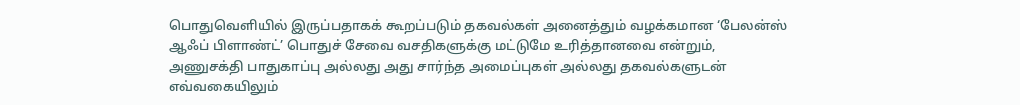பொதுவெளியில் இருப்பதாகக் கூறப்படும் தகவல்கள் அனைத்தும் வழக்கமான ‘பேலன்ஸ் ஆஃப் பிளாண்ட்’ பொதுச் சேவை வசதிகளுக்கு மட்டுமே உரித்தானவை என்றும், அணுசக்தி பாதுகாப்பு அல்லது அது சார்ந்த அமைப்புகள் அல்லது தகவல்களுடன் எவ்வகையிலும்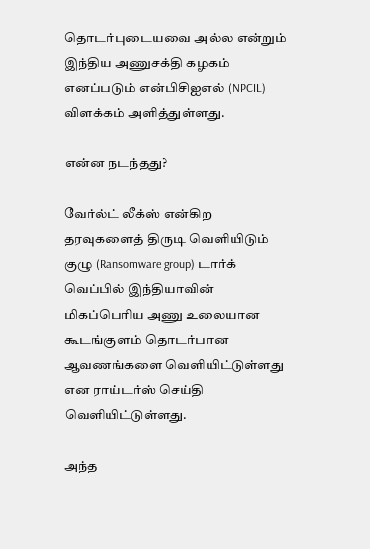தொடர்புடையவை அல்ல என்றும் இந்திய அணுசக்தி கழகம் எனப்படும் என்பிசிஐஎல் (NPCIL) விளக்கம் அளித்துள்ளது.

என்ன நடந்தது?

வேர்ல்ட் லீக்ஸ் என்கிற தரவுகளைத் திருடி வெளியிடும் குழு (Ransomware group) டார்க் வெப்பில் இந்தியாவின் மிகப்பெரிய அணு உலையான கூடங்குளம் தொடர்பான ஆவணங்களை வெளியிட்டுள்ளது என ராய்டர்ஸ் செய்தி வெளியிட்டுள்ளது.

அந்த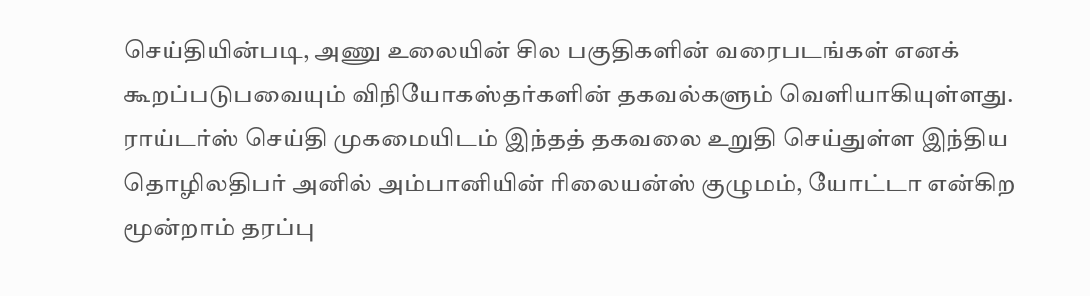செய்தியின்படி, அணு உலையின் சில பகுதிகளின் வரைபடங்கள் எனக் கூறப்படுபவையும் விநியோகஸ்தர்களின் தகவல்களும் வெளியாகியுள்ளது.
ராய்டர்ஸ் செய்தி முகமையிடம் இந்தத் தகவலை உறுதி செய்துள்ள இந்திய தொழிலதிபர் அனில் அம்பானியின் ரிலையன்ஸ் குழுமம், யோட்டா என்கிற மூன்றாம் தரப்பு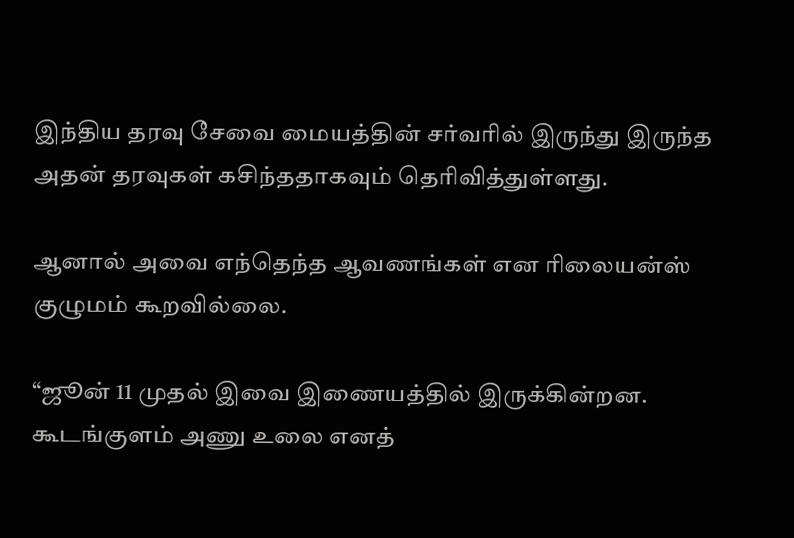இந்திய தரவு சேவை மையத்தின் சர்வரில் இருந்து இருந்த அதன் தரவுகள் கசிந்ததாகவும் தெரிவித்துள்ளது.

ஆனால் அவை எந்தெந்த ஆவணங்கள் என ரிலையன்ஸ் குழுமம் கூறவில்லை.

“ஜூன் 11 முதல் இவை இணையத்தில் இருக்கின்றன. கூடங்குளம் அணு உலை எனத்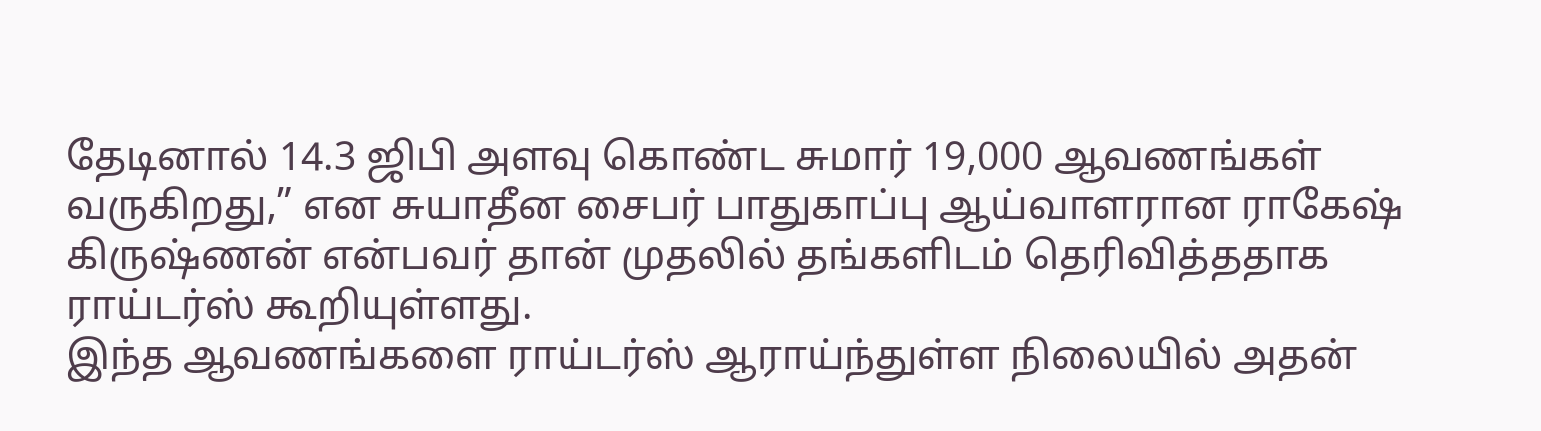தேடினால் 14.3 ஜிபி அளவு கொண்ட சுமார் 19,000 ஆவணங்கள் வருகிறது,” என சுயாதீன சைபர் பாதுகாப்பு ஆய்வாளரான ராகேஷ் கிருஷ்ணன் என்பவர் தான் முதலில் தங்களிடம் தெரிவித்ததாக ராய்டர்ஸ் கூறியுள்ளது.
இந்த ஆவணங்களை ராய்டர்ஸ் ஆராய்ந்துள்ள நிலையில் அதன்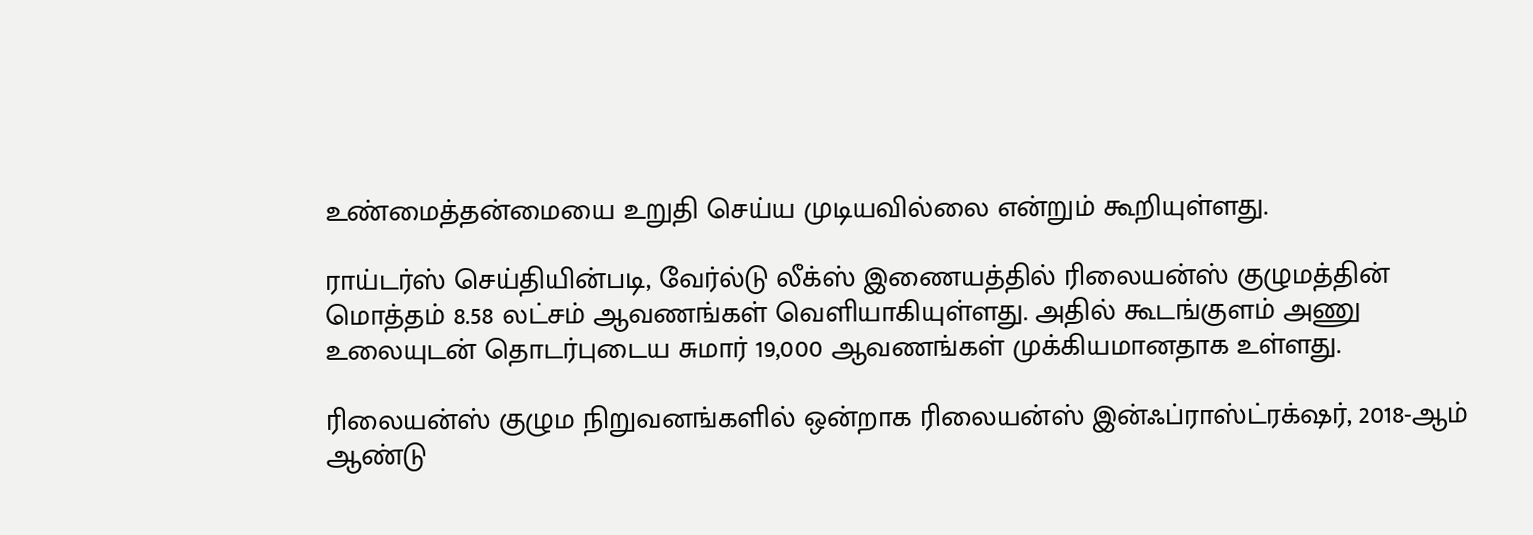உண்மைத்தன்மையை உறுதி செய்ய முடியவில்லை என்றும் கூறியுள்ளது.

ராய்டர்ஸ் செய்தியின்படி, வேர்ல்டு லீக்ஸ் இணையத்தில் ரிலையன்ஸ் குழுமத்தின் மொத்தம் 8.58 லட்சம் ஆவணங்கள் வெளியாகியுள்ளது. அதில் கூடங்குளம் அணு உலையுடன் தொடர்புடைய சுமார் 19,000 ஆவணங்கள் முக்கியமானதாக உள்ளது.

ரிலையன்ஸ் குழும நிறுவனங்களில் ஒன்றாக ரிலையன்ஸ் இன்ஃப்ராஸ்ட்ரக்‌ஷர், 2018-ஆம் ஆண்டு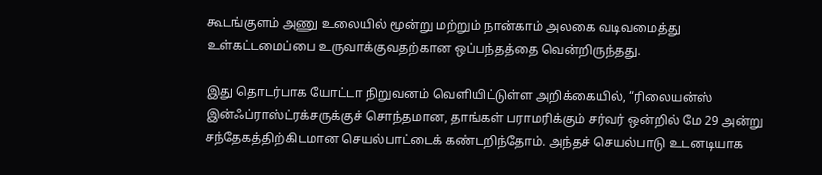கூடங்குளம் அணு உலையில் மூன்று மற்றும் நான்காம் அலகை வடிவமைத்து உள்கட்டமைப்பை உருவாக்குவதற்கான ஒப்பந்தத்தை வென்றிருந்தது.

இது தொடர்பாக யோட்டா நிறுவனம் வெளியிட்டுள்ள அறிக்கையில், “ரிலையன்ஸ் இன்ஃப்ராஸ்ட்ரக்சருக்குச் சொந்தமான, தாங்கள் பராமரிக்கும் சர்வர் ஒன்றில் மே 29 அன்று சந்தேகத்திற்கிடமான செயல்பாட்டைக் கண்டறிந்தோம். அந்தச் செயல்பாடு உடனடியாக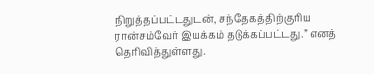நிறுத்தப்பட்டதுடன், சந்தேகத்திற்குரிய ரான்சம்வேர் இயக்கம் தடுக்கப்பட்டது.” எனத் தெரிவித்துள்ளது.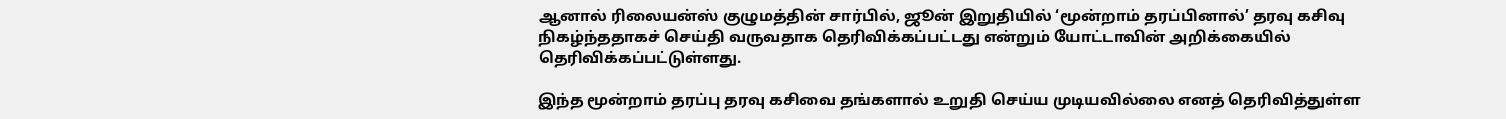ஆனால் ரிலையன்ஸ் குழுமத்தின் சார்பில், ஜூன் இறுதியில் ‘மூன்றாம் தரப்பினால்’ தரவு கசிவு நிகழ்ந்ததாகச் செய்தி வருவதாக தெரிவிக்கப்பட்டது என்றும் யோட்டாவின் அறிக்கையில் தெரிவிக்கப்பட்டுள்ளது.

இந்த மூன்றாம் தரப்பு தரவு கசிவை தங்களால் உறுதி செய்ய முடியவில்லை எனத் தெரிவித்துள்ள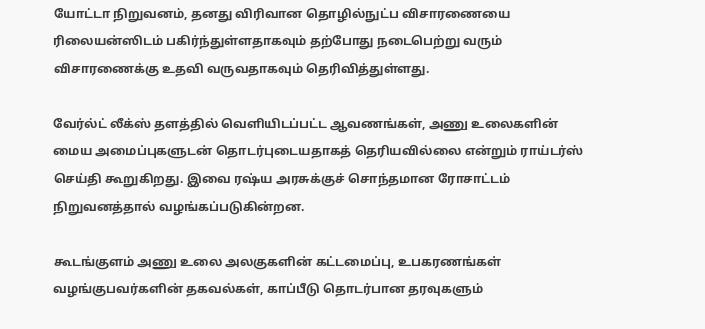யோட்டா நிறுவனம், தனது விரிவான தொழில்நுட்ப விசாரணையை ரிலையன்ஸிடம் பகிர்ந்துள்ளதாகவும் தற்போது நடைபெற்று வரும் விசாரணைக்கு உதவி வருவதாகவும் தெரிவித்துள்ளது.

வேர்ல்ட் லீக்ஸ் தளத்தில் வெளியிடப்பட்ட ஆவணங்கள், அணு உலைகளின் மைய அமைப்புகளுடன் தொடர்புடையதாகத் தெரியவில்லை என்றும் ராய்டர்ஸ் செய்தி கூறுகிறது. இவை ரஷ்ய அரசுக்குச் சொந்தமான ரோசாட்டம் நிறுவனத்தால் வழங்கப்படுகின்றன.

கூடங்குளம் அணு உலை அலகுகளின் கட்டமைப்பு, உபகரணங்கள் வழங்குபவர்களின் தகவல்கள், காப்பீடு தொடர்பான தரவுகளும்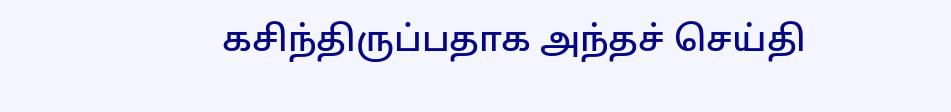கசிந்திருப்பதாக அந்தச் செய்தி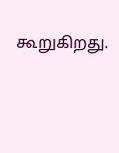கூறுகிறது.